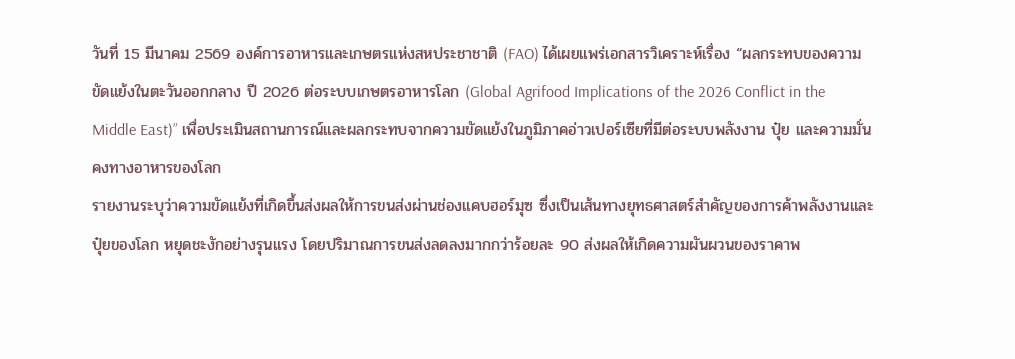วันที่ 15 มีนาคม 2569 องค์การอาหารและเกษตรแห่งสหประชาชาติ (FAO) ได้เผยแพร่เอกสารวิเคราะห์เรื่อง “ผลกระทบของความขัดแย้งในตะวันออกกลาง ปี 2026 ต่อระบบเกษตรอาหารโลก (Global Agrifood Implications of the 2026 Conflict in the Middle East)” เพื่อประเมินสถานการณ์และผลกระทบจากความขัดแย้งในภูมิภาคอ่าวเปอร์เซียที่มีต่อระบบพลังงาน ปุ๋ย และความมั่นคงทางอาหารของโลก
รายงานระบุว่าความขัดแย้งที่เกิดขึ้นส่งผลให้การขนส่งผ่านช่องแคบฮอร์มุซ ซึ่งเป็นเส้นทางยุทธศาสตร์สำคัญของการค้าพลังงานและปุ๋ยของโลก หยุดชะงักอย่างรุนแรง โดยปริมาณการขนส่งลดลงมากกว่าร้อยละ 90 ส่งผลให้เกิดความผันผวนของราคาพ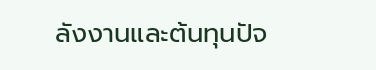ลังงานและต้นทุนปัจ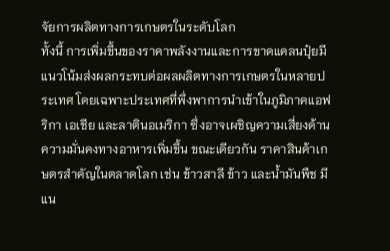จัยการผลิตทางการเกษตรในระดับโลก
ทั้งนี้ การเพิ่มขึ้นของราคาพลังงานและการขาดแคลนปุ๋ยมีแนวโน้มส่งผลกระทบต่อผลผลิตทางการเกษตรในหลายประเทศ โดยเฉพาะประเทศที่พึ่งพาการนำเข้าในภูมิภาคแอฟริกา เอเชีย และลาตินอเมริกา ซึ่งอาจเผชิญความเสี่ยงด้านความมั่นคงทางอาหารเพิ่มขึ้น ขณะเดียวกัน ราคาสินค้าเกษตรสำคัญในตลาดโลก เช่น ข้าวสาลี ข้าว และน้ำมันพืช มีแน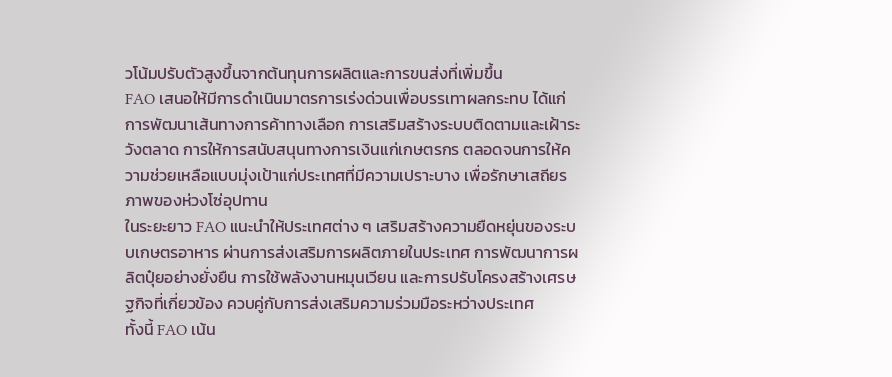วโน้มปรับตัวสูงขึ้นจากต้นทุนการผลิตและการขนส่งที่เพิ่มขึ้น
FAO เสนอให้มีการดำเนินมาตรการเร่งด่วนเพื่อบรรเทาผลกระทบ ได้แก่ การพัฒนาเส้นทางการค้าทางเลือก การเสริมสร้างระบบติดตามและเฝ้าระวังตลาด การให้การสนับสนุนทางการเงินแก่เกษตรกร ตลอดจนการให้ความช่วยเหลือแบบมุ่งเป้าแก่ประเทศที่มีความเปราะบาง เพื่อรักษาเสถียรภาพของห่วงโซ่อุปทาน
ในระยะยาว FAO แนะนำให้ประเทศต่าง ๆ เสริมสร้างความยืดหยุ่นของระบบเกษตรอาหาร ผ่านการส่งเสริมการผลิตภายในประเทศ การพัฒนาการผลิตปุ๋ยอย่างยั่งยืน การใช้พลังงานหมุนเวียน และการปรับโครงสร้างเศรษฐกิจที่เกี่ยวข้อง ควบคู่กับการส่งเสริมความร่วมมือระหว่างประเทศ
ทั้งนี้ FAO เน้น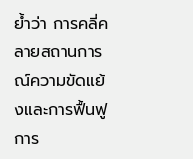ย้ำว่า การคลี่คลายสถานการณ์ความขัดแย้งและการฟื้นฟูการ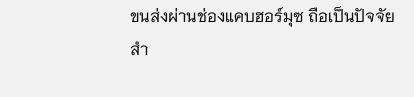ขนส่งผ่านช่องแคบฮอร์มุซ ถือเป็นปัจจัยสำ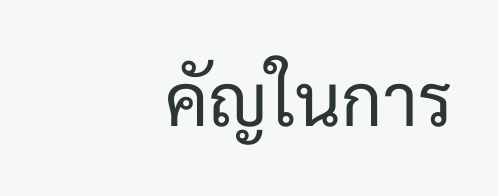คัญในการ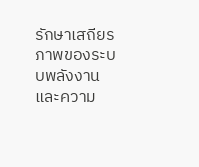รักษาเสถียรภาพของระบบพลังงานและความ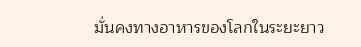มั่นคงทางอาหารของโลกในระยะยาว